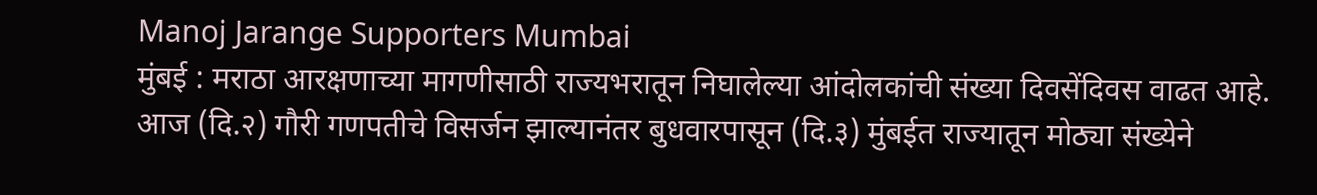Manoj Jarange Supporters Mumbai
मुंबई : मराठा आरक्षणाच्या मागणीसाठी राज्यभरातून निघालेल्या आंदोलकांची संख्या दिवसेंदिवस वाढत आहे. आज (दि.२) गौरी गणपतीचे विसर्जन झाल्यानंतर बुधवारपासून (दि.३) मुंबईत राज्यातून मोठ्या संख्येने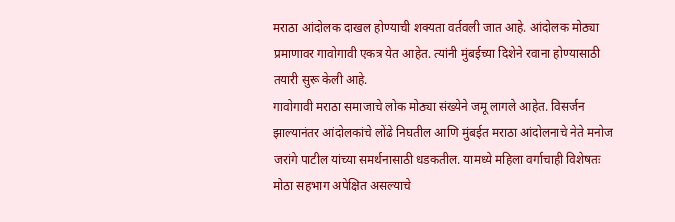मराठा आंदोलक दाखल होण्याची शक्यता वर्तवली जात आहे. आंदोलक मोठ्या प्रमाणावर गावोगावी एकत्र येत आहेत. त्यांनी मुंबईच्या दिशेने रवाना होण्यासाठी तयारी सुरू केली आहे.
गावोगावी मराठा समाजाचे लोक मोठ्या संख्येने जमू लागले आहेत. विसर्जन झाल्यानंतर आंदोलकांचे लोंढे निघतील आणि मुंबईत मराठा आंदोलनाचे नेते मनोज जरांगे पाटील यांच्या समर्थनासाठी धडकतील. यामध्ये महिला वर्गाचाही विशेषतः मोठा सहभाग अपेक्षित असल्याचे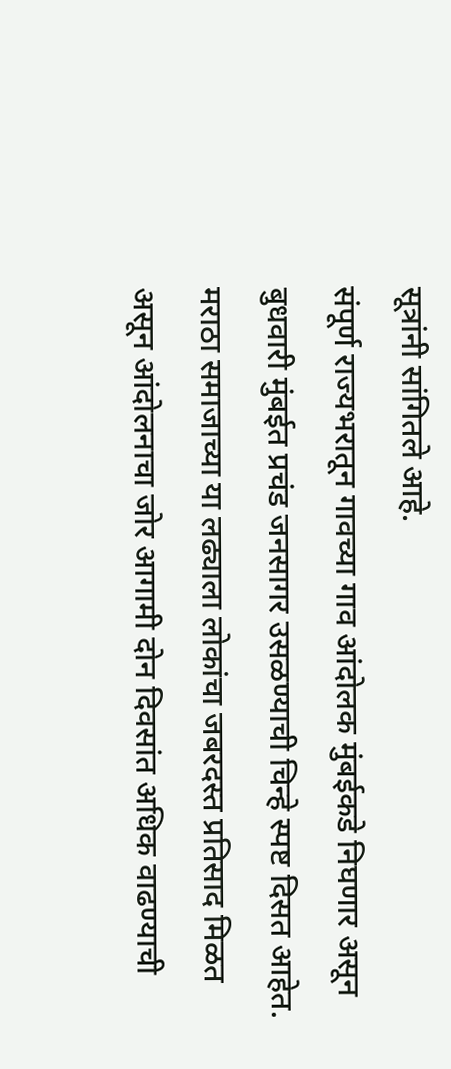सूत्रांनी सांगितले आहे.
संपूर्ण राज्यभरातून गावच्या गाव आंदोलक मुंबईकडे निघणार असून बुधवारी मुंबईत प्रचंड जनसागर उसळण्याची चिन्हे स्पष्ट दिसत आहेत. मराठा समाजाच्या या लढ्याला लोकांचा जबरदस्त प्रतिसाद मिळत असून आंदोलनाचा जोर आगामी दोन दिवसांत अधिक वाढण्याची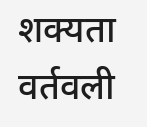शक्यता वर्तवली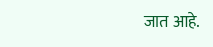जात आहे.